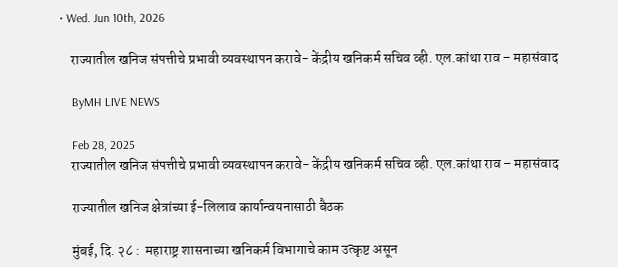• Wed. Jun 10th, 2026

    राज्यातील खनिज संपत्तीचे प्रभावी व्यवस्थापन करावे- केंद्रीय खनिकर्म सचिव व्ही. एल.कांथा राव – महासंवाद

    ByMH LIVE NEWS

    Feb 28, 2025
    राज्यातील खनिज संपत्तीचे प्रभावी व्यवस्थापन करावे- केंद्रीय खनिकर्म सचिव व्ही. एल.कांथा राव – महासंवाद

    राज्यातील खनिज क्षेत्रांच्या ई-लिलाव कार्यान्वयनासाठी बैठक

    मुंबई, दि. २८ :  महाराष्ट्र शासनाच्या खनिकर्म विभागाचे काम उत्कृष्ट असून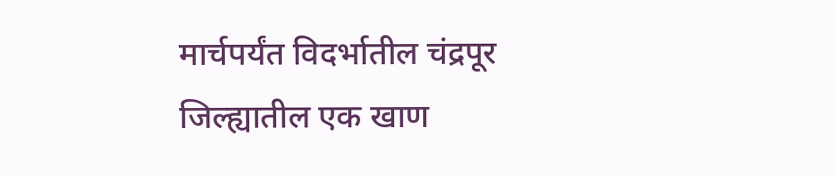मार्चपर्यंत विदर्भातील चंद्रपूर जिल्ह्यातील एक खाण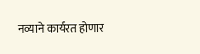नव्याने कार्यरत होणार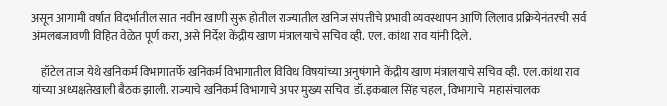असून आगामी वर्षात विदर्भातील सात नवीन खाणी सुरू होतील राज्यातील खनिज संपत्तीचे प्रभावी व्यवस्थापन आणि लिलाव प्रक्रियेनंतरची सर्व अंमलबजावणी विहित वेळेत पूर्ण करा, असे निर्देश केंद्रीय खाण मंत्रालयाचे सचिव व्ही. एल. कांथा राव यांनी दिले.

    हॉटेल ताज येथे खनिकर्म विभागातर्फे खनिकर्म विभागातील विविध विषयांच्या अनुषंगाने केंद्रीय खाण मंत्रालयाचे सचिव व्ही. एल.कांथा राव  यांच्या अध्यक्षतेखाली बैठक झाली. राज्याचे खनिकर्म विभागाचे अपर मुख्य सचिव  डॉ.इकबाल सिंह चहल, विभागाचे  महासंचालक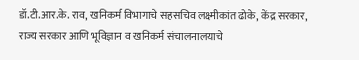डॉ.टी.आर.के. राव, खनिकर्म विभागाचे सहसचिव लक्ष्मीकांत ढोके, केंद्र सरकार, राज्य सरकार आणि भूविज्ञान व खनिकर्म संचालनालयाचे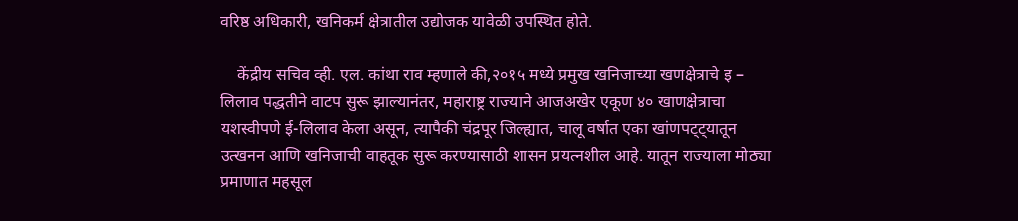वरिष्ठ अधिकारी, खनिकर्म क्षेत्रातील उद्योजक यावेळी उपस्थित होते.

    केंद्रीय सचिव व्ही. एल. कांथा राव म्हणाले की,२०१५ मध्ये प्रमुख खनिजाच्या खणक्षेत्राचे इ – लिलाव पद्धतीने वाटप सुरू झाल्यानंतर, महाराष्ट्र राज्याने आजअखेर एकूण ४० खाणक्षेत्राचा यशस्वीपणे ई-लिलाव केला असून, त्यापैकी चंद्रपूर जिल्ह्यात, चालू वर्षात एका खांणपट्ट्यातून उत्खनन आणि खनिजाची वाहतूक सुरू करण्यासाठी शासन प्रयत्नशील आहे. यातून राज्याला मोठ्या प्रमाणात महसूल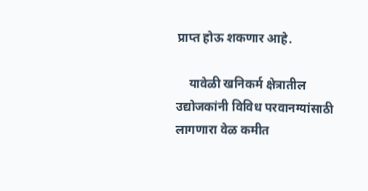प्राप्त होऊ शकणार आहे.

    यावेळी खनिकर्म क्षेत्रातील उद्योजकांनी विविध परवानग्यांसाठी लागणारा वेळ कमीत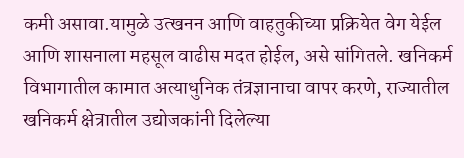कमी असावा.यामुळे उत्खनन आणि वाहतुकीच्या प्रक्रियेत वेग येईल आणि शासनाला महसूल वाढीस मदत होईल, असे सांगितले. खनिकर्म विभागातील कामात अत्याधुनिक तंत्रज्ञानाचा वापर करणे, राज्यातील खनिकर्म क्षेत्रातील उद्योजकांनी दिलेल्या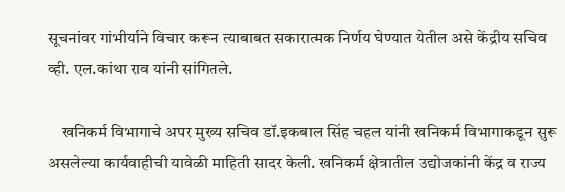सूचनांवर गांभीर्याने विचार करून त्याबाबत सकारात्मक निर्णय घेण्यात येतील असे केंद्रीय सचिव व्ही. एल.कांथा राव यांनी सांगितले.

    खनिकर्म विभागाचे अपर मुख्य सचिव डॉ.इकबाल सिंह चहल यांनी खनिकर्म विभागाकडून सुरू असलेल्या कार्यवाहीची यावेळी माहिती सादर केली. खनिकर्म क्षेत्रातील उद्योजकांनी केंद्र व राज्य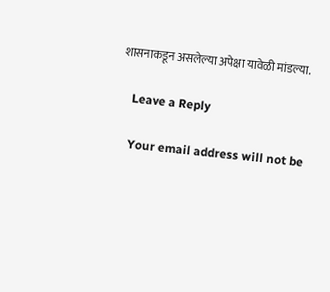शासनाकडून असलेल्या अपेक्षा यावेळी मांडल्या.

    Leave a Reply

    Your email address will not be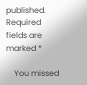published. Required fields are marked *

    You missed